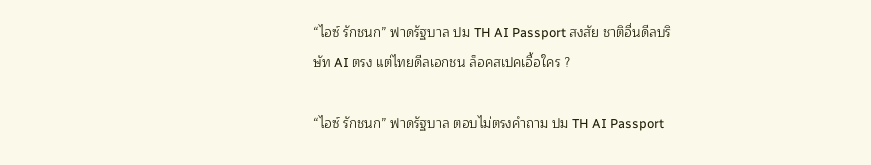“ไอซ์ รักชนก” ฟาดรัฐบาล ปม TH AI Passport สงสัย ชาติอื่นดีลบริษัท AI ตรง แต่ไทยดีลเอกชน ล็อคสเปคเอื้อใคร ?

“ไอซ์ รักชนก” ฟาดรัฐบาล ตอบไม่ตรงคำถาม ปม TH AI Passport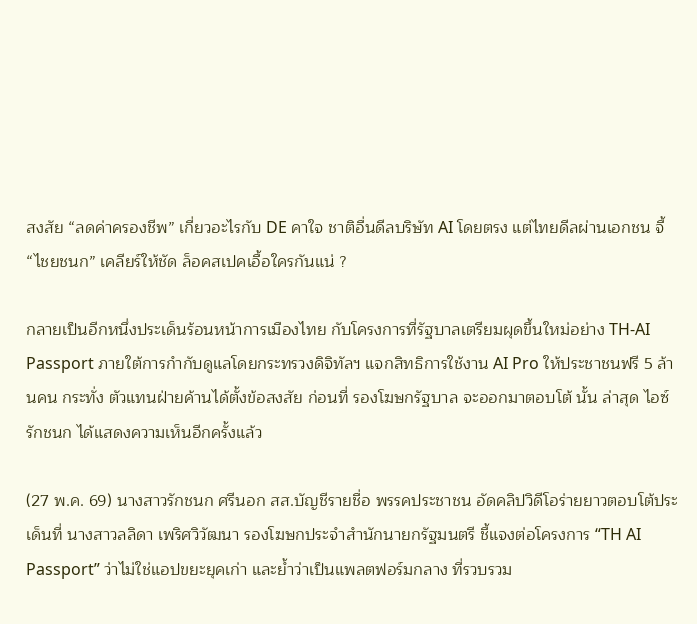สงสัย “ลดค่าครองชีพ” เกี่ยวอะไรกับ DE คาใจ ชาติอื่นดีลบริษัท AI โดยตรง แต่ไทยดีลผ่านเอกชน จี้ “ไชยชนก” เคลียร์ให้ชัด ล็อคสเปคเอื้อใครกันแน่ ?

กลายเป็นอีกหนึ่งประเด็นร้อนหน้าการเมืองไทย กับโครงการที่รัฐบาลเตรียมผุดขึ้นใหม่อย่าง TH-AI Passport ภายใต้การกำกับดูแลโดยกระทรวงดิจิทัลฯ แจกสิทธิการใช้งาน AI Pro ให้ประชาชนฟรี 5 ล้านคน กระทั่ง ตัวแทนฝ่ายค้านได้ตั้งข้อสงสัย ก่อนที่ รองโฆษกรัฐบาล จะออกมาตอบโต้ นั้น ล่าสุด ไอซ์ รักชนก ได้แสดงความเห็นอีกครั้งแล้ว

(27 พ.ค. 69) นางสาวรักชนก ศรีนอก สส.บัญชีรายชื่อ พรรคประชาชน อัดคลิปวิดีโอร่ายยาวตอบโต้ประเด็นที่ นางสาวลลิดา เพริศวิวัฒนา รองโฆษกประจำสำนักนายกรัฐมนตรี ชี้แจงต่อโครงการ “TH AI Passport” ว่าไม่ใช่แอปขยะยุคเก่า และย้ำว่าเป็นแพลตฟอร์มกลาง ที่รวบรวม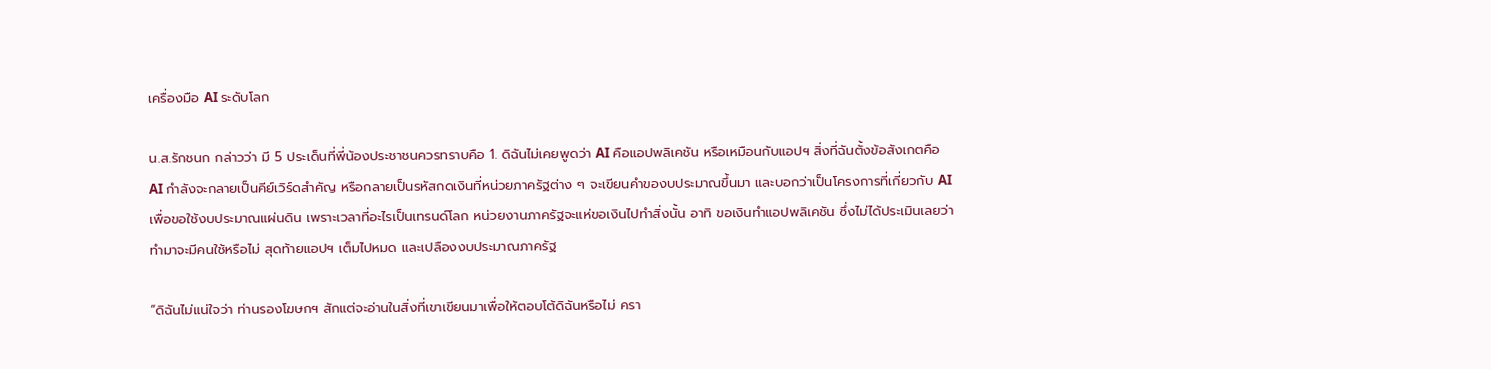เครื่องมือ AI ระดับโลก

น.ส.รักชนก กล่าวว่า มี 5 ประเด็นที่พี่น้องประชาชนควรทราบคือ 1. ดิฉันไม่เคยพูดว่า AI คือแอปพลิเคชัน หรือเหมือนกับแอปฯ สิ่งที่ฉันตั้งข้อสังเกตคือ AI กำลังจะกลายเป็นคีย์เวิร์ดสำคัญ หรือกลายเป็นรหัสกดเงินที่หน่วยภาครัฐต่าง ๆ จะเขียนคำของบประมาณขึ้นมา และบอกว่าเป็นโครงการที่เกี่ยวกับ AI เพื่อขอใช้งบประมาณแผ่นดิน เพราะเวลาที่อะไรเป็นเทรนด์โลก หน่วยงานภาครัฐจะแห่ขอเงินไปทำสิ่งนั้น อาทิ ขอเงินทำแอปพลิเคชัน ซึ่งไม่ได้ประเมินเลยว่าทำมาจะมีคนใช้หรือไม่ สุดท้ายแอปฯ เต็มไปหมด และเปลืองงบประมาณภาครัฐ

“ดิฉันไม่แน่ใจว่า ท่านรองโฆษกฯ สักแต่จะอ่านในสิ่งที่เขาเขียนมาเพื่อให้ตอบโต้ดิฉันหรือไม่ ครา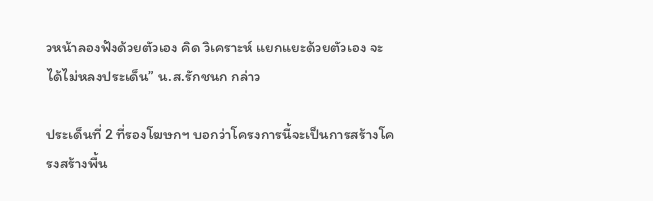วหน้าลองฟังด้วยตัวเอง คิด วิเคราะห์ แยกแยะด้วยตัวเอง จะได้ไม่หลงประเด็น” น.ส.รักชนก กล่าว

ประเด็นที่ 2 ที่รองโฆษกฯ บอกว่าโครงการนี้จะเป็นการสร้างโครงสร้างพื้น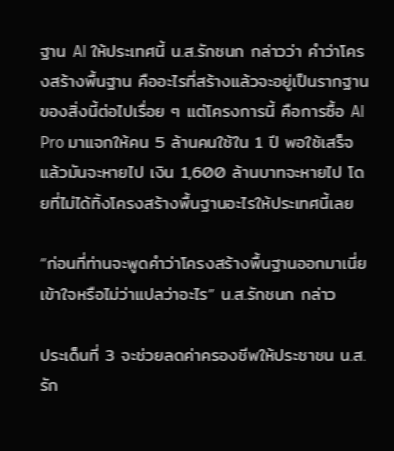ฐาน AI ให้ประเทศนี้ น.ส.รักชนก กล่าวว่า คำว่าโครงสร้างพื้นฐาน คืออะไรที่สร้างแล้วจะอยู่เป็นรากฐานของสิ่งนี้ต่อไปเรื่อย ๆ แต่โครงการนี้ คือการซื้อ AI Pro มาแจกให้คน 5 ล้านคนใช้ใน 1 ปี พอใช้เสร็จแล้วมันจะหายไป เงิน 1,600 ล้านบาทจะหายไป โดยที่ไม่ได้ทิ้งโครงสร้างพื้นฐานอะไรให้ประเทศนี้เลย

“ก่อนที่ท่านจะพูดคำว่าโครงสร้างพื้นฐานออกมาเนี่ย เข้าใจหรือไม่ว่าแปลว่าอะไร” น.ส.รักชนก กล่าว

ประเด็นที่ 3 จะช่วยลดค่าครองชีพให้ประชาชน น.ส.รัก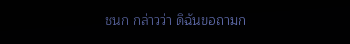ชนก กล่าวว่า ดิฉันขอถามก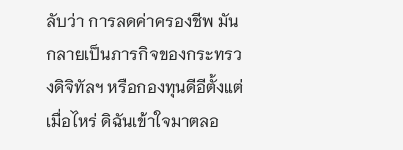ลับว่า การลดค่าครองชีพ มันกลายเป็นภารกิจของกระทรวงดิจิทัลฯ หรือกองทุนดีอีตั้งแต่เมื่อไหร่ ดิฉันเข้าใจมาตลอ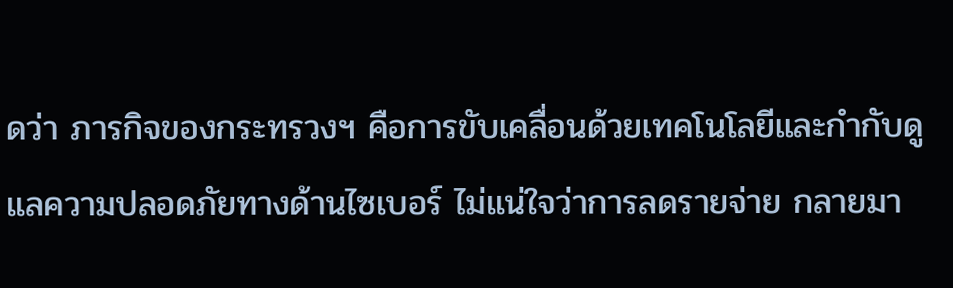ดว่า ภารกิจของกระทรวงฯ คือการขับเคลื่อนด้วยเทคโนโลยีและกำกับดูแลความปลอดภัยทางด้านไซเบอร์ ไม่แน่ใจว่าการลดรายจ่าย กลายมา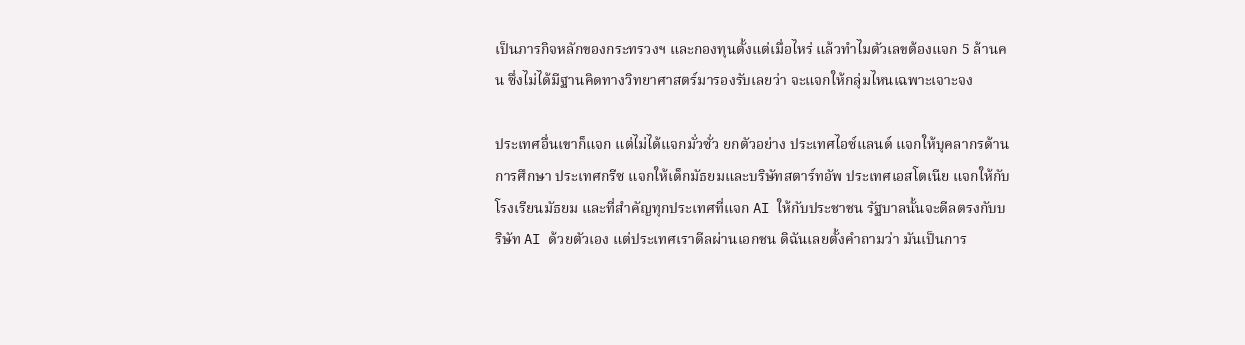เป็นภารกิจหลักของกระทรวงฯ และกองทุนตั้งแต่เมื่อไหร่ แล้วทำไมตัวเลขต้องแจก 5 ล้านคน ซึ่งไม่ได้มีฐานคิดทางวิทยาศาสตร์มารองรับเลยว่า จะแจกให้กลุ่มไหนเฉพาะเจาะจง

ประเทศอื่นเขาก็แจก แต่ไม่ได้แจกมั่วซั่ว ยกตัวอย่าง ประเทศไอซ์แลนด์ แจกให้บุคลากรด้านการศึกษา ประเทศกรีซ แจกให้เด็กมัธยมและบริษัทสตาร์ทอัพ ประเทศเอสโตเนีย แจกให้กับโรงเรียนมัธยม และที่สำคัญทุกประเทศที่แจก AI ให้กับประชาชน รัฐบาลนั้นจะดีลตรงกับบริษัท AI ด้วยตัวเอง แต่ประเทศเราดีลผ่านเอกชน ดิฉันเลยตั้งคำถามว่า มันเป็นการ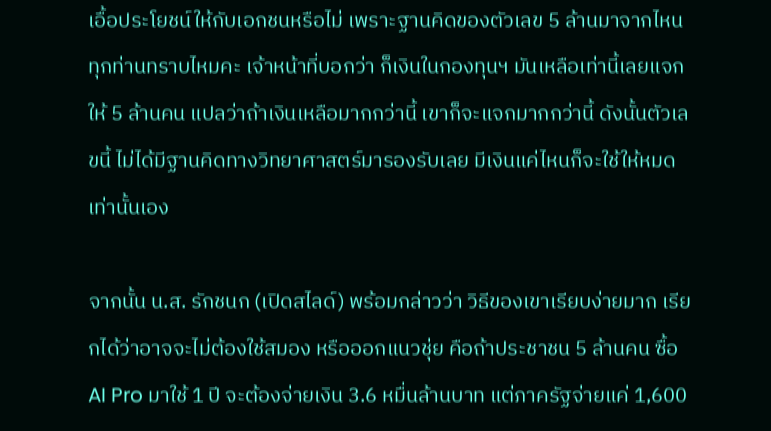เอื้อประโยชน์ให้กับเอกชนหรือไม่ เพราะฐานคิดของตัวเลข 5 ล้านมาจากไหน ทุกท่านทราบไหมคะ เจ้าหน้าที่บอกว่า ก็เงินในกองทุนฯ มันเหลือเท่านี้เลยแจกให้ 5 ล้านคน แปลว่าถ้าเงินเหลือมากกว่านี้ เขาก็จะแจกมากกว่านี้ ดังนั้นตัวเลขนี้ ไม่ได้มีฐานคิดทางวิทยาศาสตร์มารองรับเลย มีเงินแค่ไหนก็จะใช้ให้หมดเท่านั้นเอง

จากนั้น น.ส. รักชนก (เปิดสไลด์) พร้อมกล่าวว่า วิธีของเขาเรียบง่ายมาก เรียกได้ว่าอาจจะไม่ต้องใช้สมอง หรือออกแนวชุ่ย คือถ้าประชาชน 5 ล้านคน ซื้อ AI Pro มาใช้ 1 ปี จะต้องจ่ายเงิน 3.6 หมื่นล้านบาท แต่ภาครัฐจ่ายแค่ 1,600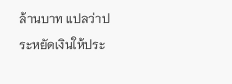ล้านบาท แปลว่าประหยัดเงินให้ประ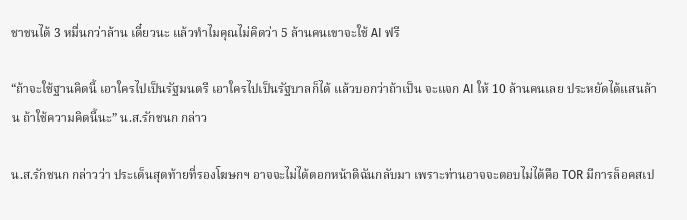ชาชนได้ 3 หมื่นกว่าล้าน เดี๋ยวนะ แล้วทำไมคุณไม่คิดว่า 5 ล้านคนเขาจะใช้ AI ฟรี

“ถ้าจะใช้ฐานคิดนี้ เอาใครไปเป็นรัฐมนตรี เอาใครไปเป็นรัฐบาลก็ได้ แล้วบอกว่าถ้าเป็น จะแจก AI ให้ 10 ล้านคนเลย ประหยัดได้แสนล้าน ถ้าใช้ความคิดนี้นะ” น.ส.รักชนก กล่าว

น.ส.รักชนก กล่าวว่า ประเด็นสุดท้ายที่รองโฆษกฯ อาจจะไม่ได้ตอกหน้าดิฉันกลับมา เพราะท่านอาจจะตอบไม่ได้คือ TOR มีการล็อคสเป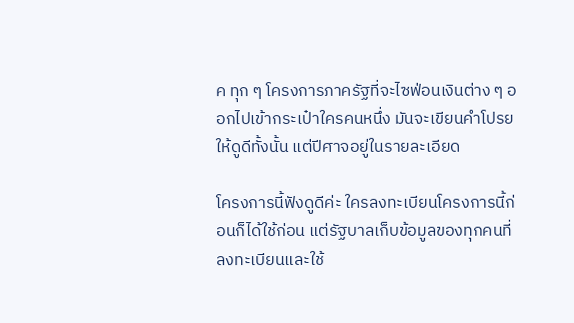ค ทุก ๆ โครงการภาครัฐที่จะไซฟ่อนเงินต่าง ๆ ออกไปเข้ากระเป๋าใครคนหนึ่ง มันจะเขียนคำโปรยให้ดูดีทั้งนั้น แต่ปีศาจอยู่ในรายละเอียด

โครงการนี้ฟังดูดีค่ะ ใครลงทะเบียนโครงการนี้ก่อนก็ได้ใช้ก่อน แต่รัฐบาลเก็บข้อมูลของทุกคนที่ลงทะเบียนและใช้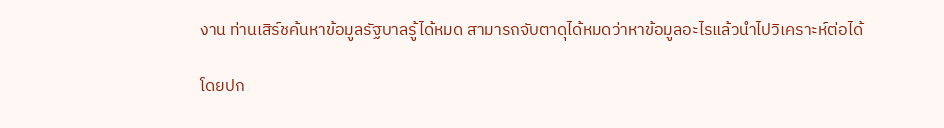งาน ท่านเสิร์ชค้นหาข้อมูลรัฐบาลรู้ได้หมด สามารถจับตาดุได้หมดว่าหาข้อมูลอะไรแล้วนำไปวิเคราะห์ต่อได้

โดยปก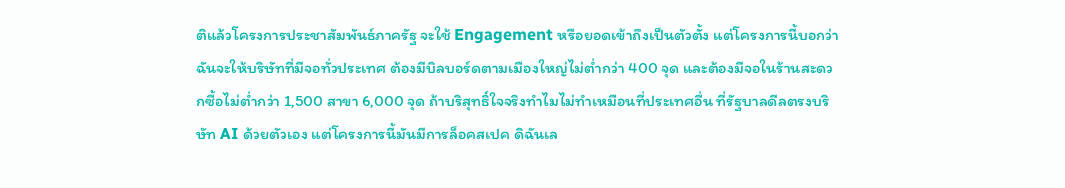ติแล้วโครงการประชาสัมพันธ์ภาครัฐ จะใช้ Engagement หรือยอดเข้าถึงเป็นตัวตั้ง แต่โครงการนี้บอกว่า ฉันจะให้บริษัทที่มีจอทั่วประเทศ ต้องมีบิลบอร์ดตามเมืองใหญ่ไม่ต่ำกว่า 400 จุด และต้องมีจอในร้านสะดวกซื้อไม่ต่ำกว่า 1,500 สาขา 6,000 จุด ถ้าบริสุทธิ์ใจจริงทำไมไม่ทำเหมือนที่ประเทศอื่น ที่รัฐบาลดีลตรงบริษัท AI ด้วยตัวเอง แต่โครงการนี้มันมีการล็อคสเปค ดิฉันเล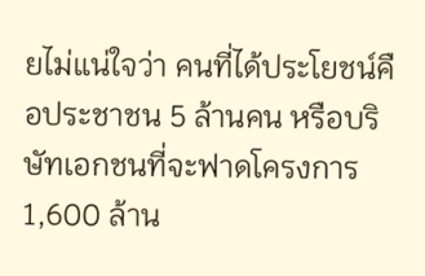ยไม่แน่ใจว่า คนที่ได้ประโยชน์คือประชาชน 5 ล้านคน หรือบริษัทเอกชนที่จะฟาดโครงการ 1,600 ล้าน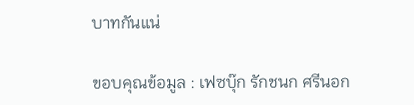บาทกันแน่

ขอบคุณข้อมูล : เฟซบุ๊ก รักชนก ศรีนอก